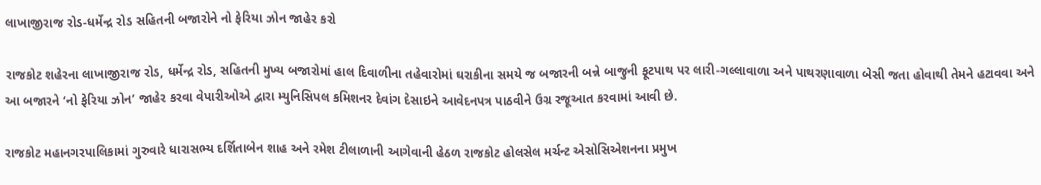લાખાજીરાજ રોડ-ધર્મેન્દ્ર રોડ સહિતની બજારોને નો ફેરિયા ઝોન જાહેર કરો

રાજકોટ શહેરના લાખાજીરાજ રોડ, ધર્મેન્દ્ર રોડ, સહિતની મુખ્ય બજારોમાં હાલ દિવાળીના તહેવારોમાં ઘરાકીના સમયે જ બજારની બન્ને બાજુની ફૂટપાથ પર લારી-ગલ્લાવાળા અને પાથરણાવાળા બેસી જતા હોવાથી તેમને હટાવવા અને આ બજારને ‘નો ફેરિયા ઝોન’ જાહેર કરવા વેપારીઓએ દ્વારા મ્યુનિસિપલ કમિશનર દેવાંગ દેસાઇને આવેદનપત્ર પાઠવીને ઉગ્ર રજૂઆત કરવામાં આવી છે.

રાજકોટ મહાનગરપાલિકામાં ગુરુવારે ધારાસભ્ય દર્શિતાબેન શાહ અને રમેશ ટીલાળાની આગેવાની હેઠળ રાજકોટ હોલસેલ મર્ચન્ટ એસોસિએશનના પ્રમુખ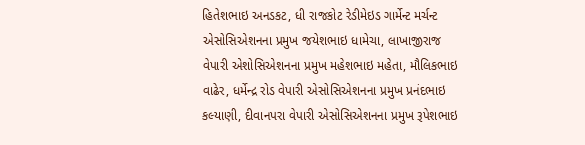હિતેશભાઇ અનડકટ, ધી રાજકોટ રેડીમેઇડ ગાર્મેન્ટ મર્ચન્ટ એસોસિએશનના પ્રમુખ જયેશભાઇ ધામેચા, લાખાજીરાજ વેપારી એશોસિએશનના પ્રમુખ મહેશભાઇ મહેતા, મૌલિકભાઇ વાઢેર, ધર્મેન્દ્ર રોડ વેપારી એસોસિએશનના પ્રમુખ પ્રનંદભાઇ કલ્યાણી, દીવાનપરા વેપારી એસોસિએશનના પ્રમુખ રૂપેશભાઇ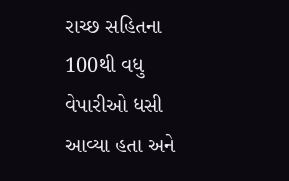રાચ્છ સહિતના 100થી વધુ વેપારીઓ ધસી આવ્યા હતા અને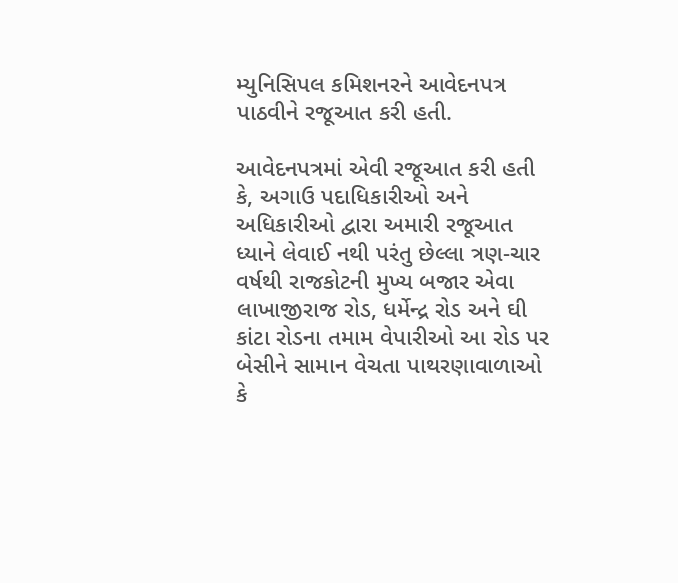મ્યુનિસિપલ કમિશનરને આવેદનપત્ર પાઠવીને રજૂઆત કરી હતી.

આવેદનપત્રમાં એવી રજૂઆત કરી હતી કે, અગાઉ પદાધિકારીઓ અને અધિકારીઓ દ્વારા અમારી રજૂઆત ધ્યાને લેવાઈ નથી પરંતુ છેલ્લા ત્રણ-ચાર વર્ષથી રાજકોટની મુખ્ય બજાર એવા લાખાજીરાજ રોડ, ધર્મેન્દ્ર રોડ અને ઘી કાંટા રોડના તમામ વેપારીઓ આ રોડ પર બેસીને સામાન વેચતા પાથરણાવાળાઓ કે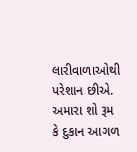લારીવાળાઓથી પરેશાન છીએ. અમારા શો રૂમ કે દુકાન આગળ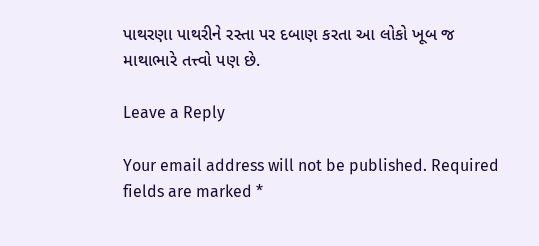પાથરણા પાથરીને રસ્તા પર દબાણ કરતા આ લોકો ખૂબ જ માથાભારે તત્ત્વો પણ છે.

Leave a Reply

Your email address will not be published. Required fields are marked *